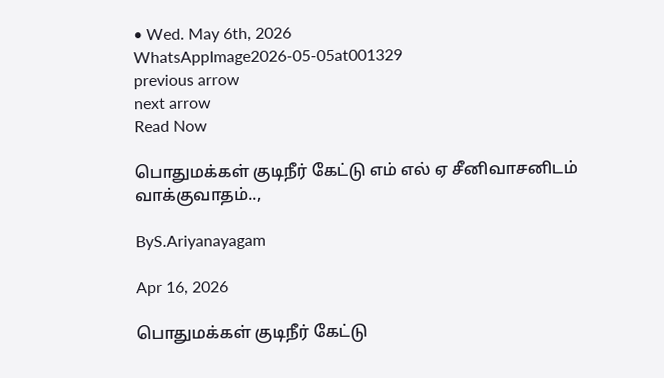• Wed. May 6th, 2026
WhatsAppImage2026-05-05at001329
previous arrow
next arrow
Read Now

பொதுமக்கள் குடிநீர் கேட்டு எம் எல் ஏ சீனிவாசனிடம் வாக்குவாதம்..,

ByS.Ariyanayagam

Apr 16, 2026

பொதுமக்கள் குடிநீர் கேட்டு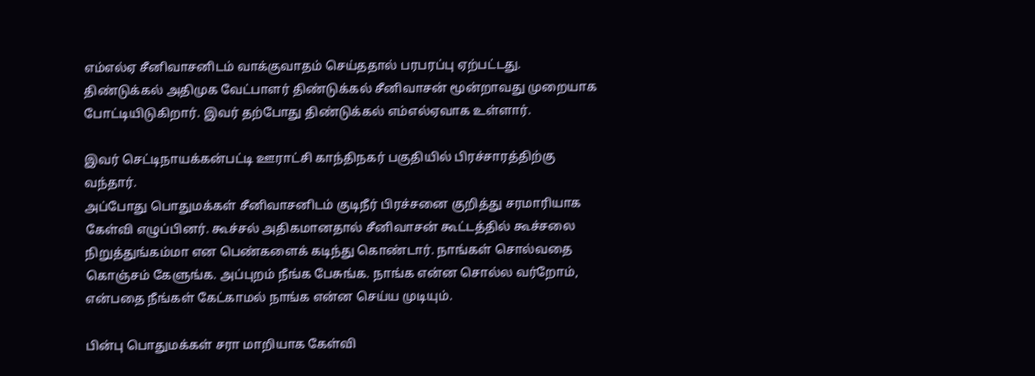எம்எல்ஏ சீனிவாசனிடம் வாக்குவாதம் செய்ததால் பரபரப்பு ஏற்பட்டது. திண்டுக்கல் அதிமுக வேட்பாளர் திண்டுக்கல் சீனிவாசன் மூன்றாவது முறையாக போட்டியிடுகிறார். இவர் தற்போது திண்டுக்கல் எம்எல்ஏவாக உள்ளார்.

இவர் செட்டிநாயக்கன்பட்டி ஊராட்சி காந்திநகர் பகுதியில் பிரச்சாரத்திற்கு வந்தார்.
அப்போது பொதுமக்கள் சீனிவாசனிடம் குடிநீர் பிரச்சனை குறித்து சரமாரியாக கேள்வி எழுப்பினர். கூச்சல் அதிகமானதால் சீனிவாசன் கூட்டத்தில் கூச்சலை நிறுத்துங்கம்மா என பெண்களைக் கடிந்து கொண்டார். நாங்கள் சொல்வதை கொஞ்சம் கேளுங்க. அப்புறம் நீங்க பேசுங்க. நாங்க என்ன சொல்ல வர்றோம், என்பதை நீங்கள் கேட்காமல் நாங்க என்ன செய்ய முடியும்.

பின்பு பொதுமக்கள் சரா மாறியாக கேள்வி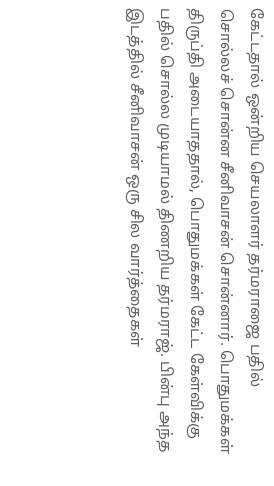கேட்டதால் ஒன்றிய செயலாளர் தர்மராஜை பதில் சொல்லச் சொன்ன சீனிவாசன் சொன்னார். பொதுமக்கள் திருப்தி அடையாததால், பொதுமக்கள் கேட்ட கேள்விக்கு பதில் சொல்ல முடியாமல் திணறிய தர்மராஜ். பின்பு அந்த இடத்தில் சீனிவாசன் ஒரு சில வார்த்தைகள்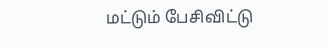மட்டும் பேசிவிட்டு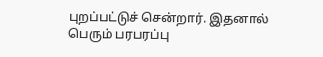புறப்பட்டுச் சென்றார். இதனால் பெரும் பரபரப்பு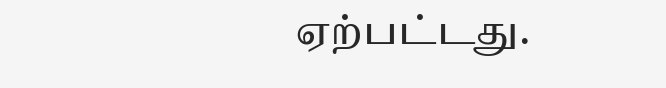ஏற்பட்டது.